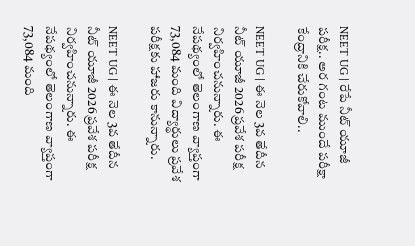NEET UG | రేపే నీట్ యూజీ ప‌రీక్ష‌.. అర గంట ముందే ప‌రీక్షా కేంద్రానికి చేరుకోవాలి..

NEET UG | ఈ నెల 3వ తేదీన నీట్ యూజీ 2026 ప్ర‌వేశ ప‌రీక్ష నిర్వ‌హించ‌నున్నారు. ఈ నేప‌థ్యంలో తెలంగాణ వ్యాప్తంగా 73,084 మంది విద్యార్థులు ప్ర‌వేశ ప‌రీక్ష‌కు హాజ‌రు కానున్నారు.

NEET UG | ఈ నెల 3వ తేదీన నీట్ యూజీ 2026 ప్ర‌వేశ ప‌రీక్ష నిర్వ‌హించ‌నున్నారు. ఈ నేప‌థ్యంలో తెలంగాణ వ్యాప్తంగా 73,084 మంది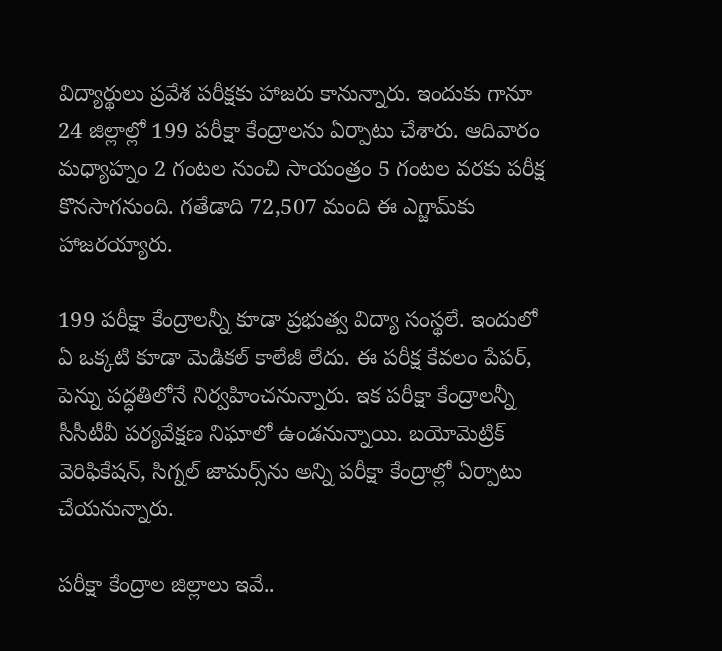విద్యార్థులు ప్ర‌వేశ ప‌రీక్ష‌కు హాజ‌రు కానున్నారు. ఇందుకు గానూ 24 జిల్లాల్లో 199 ప‌రీక్షా కేంద్రాల‌ను ఏర్పాటు చేశారు. ఆదివారం మ‌ధ్యాహ్నం 2 గంట‌ల నుంచి సాయంత్రం 5 గంట‌ల వ‌ర‌కు ప‌రీక్ష కొన‌సాగ‌నుంది. గ‌తేడాది 72,507 మంది ఈ ఎగ్జామ్‌కు హాజ‌ర‌య్యారు.

199 ప‌రీక్షా కేంద్రాల‌న్నీ కూడా ప్ర‌భుత్వ విద్యా సంస్థ‌లే. ఇందులో ఏ ఒక్క‌టి కూడా మెడిక‌ల్ కాలేజీ లేదు. ఈ ప‌రీక్ష కేవ‌లం పేప‌ర్, పెన్ను ప‌ద్ధ‌తిలోనే నిర్వ‌హించ‌నున్నారు. ఇక ప‌రీక్షా కేంద్రాల‌న్నీ సీసీటీవీ ప‌ర్య‌వేక్ష‌ణ నిఘాలో ఉండ‌నున్నాయి. బ‌యోమెట్రిక్ వెరిఫికేష‌న్, సిగ్న‌ల్ జామ‌ర్స్‌ను అన్ని ప‌రీక్షా కేంద్రాల్లో ఏర్పాటు చేయ‌నున్నారు.

ప‌రీక్షా కేంద్రాల జిల్లాలు ఇవే..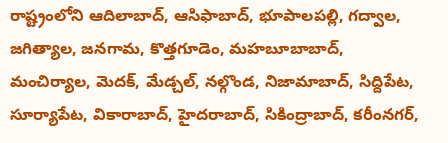రాష్ట్రంలోని ఆదిలాబాద్, ఆసిఫాబాద్, భూపాలపల్లి, గద్వాల, జగిత్యాల, జనగామ, కొత్తగూడెం, మహబూబాబాద్, మంచిర్యాల, మెదక్, మేడ్చల్, నల్గొండ, నిజామాబాద్, సిద్దిపేట, సూర్యాపేట, వికారాబాద్, హైదరాబాద్, సికింద్రాబాద్, కరీంనగర్,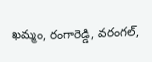ఖమ్మం, రంగారెడ్డి, వరంగల్,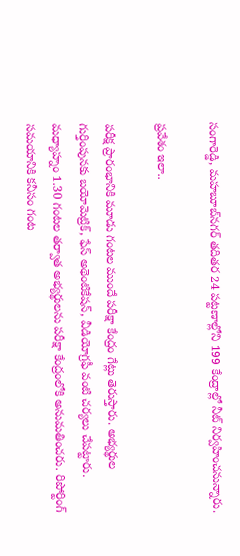సంగారెడ్డి, మహబూబ్‌నగర్‌ తదితర 24 పట్టణాల్లోని 199 కేంద్రాల్లో నీట్‌ నిర్వహించనున్నారు.

ప్రవేశం ఇలా..

పరీక్ష ప్రారంభానికి మూడు గంటల ముందే పరీక్షా కేంద్రం గేట్లు తెరుస్తారు. అభ్యర్థుల గుర్తింపునకు బయోమెట్రిక్, ఫేస్‌ అథెంటికేషన్, వీడియోగ్రఫీ వంటి చర్యలు చేపట్టారు. మధ్యాహ్నం 1.30 గంటల తర్వాత అభ్యర్థులను పరీక్షా కేంద్రంలోకి అనుమతించరు. రిపోర్టింగ్‌ సమయానికి కనీసం గంట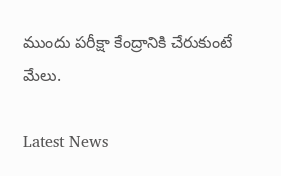ముందు పరీక్షా కేంద్రానికి చేరుకుంటే మేలు.

Latest News